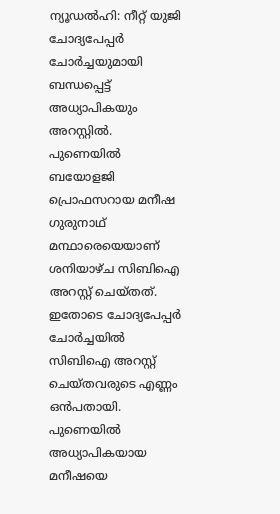ന്യൂഡൽഹി: നീറ്റ് യുജി ചോദ്യപേപ്പർ ചോർച്ചയുമായി ബന്ധപ്പെട്ട് അധ്യാപികയും അറസ്റ്റിൽ. പുണെയിൽ ബയോളജി പ്രൊഫസറായ മനീഷ ഗുരുനാഥ് മന്ഥാരെയെയാണ് ശനിയാഴ്ച സിബിഐ അറസ്റ്റ് ചെയ്തത്. ഇതോടെ ചോദ്യപേപ്പർ ചോർച്ചയിൽ സിബിഐ അറസ്റ്റ് ചെയ്തവരുടെ എണ്ണം ഒൻപതായി.
പുണെയിൽ അധ്യാപികയായ മനീഷയെ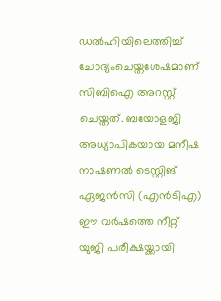ഡൽഹിയിലെത്തിച്ച് ചോദ്യംചെയ്തശേഷമാണ് സിബിഐ അറസ്റ്റ് ചെയ്തത്. ബയോളജി അധ്യാപികയായ മനീഷ നാഷണൽ ടെസ്റ്റിങ് ഏജൻസി (എൻടിഎ) ഈ വർഷത്തെ നീറ്റ് യുജി പരീക്ഷയ്ക്കായി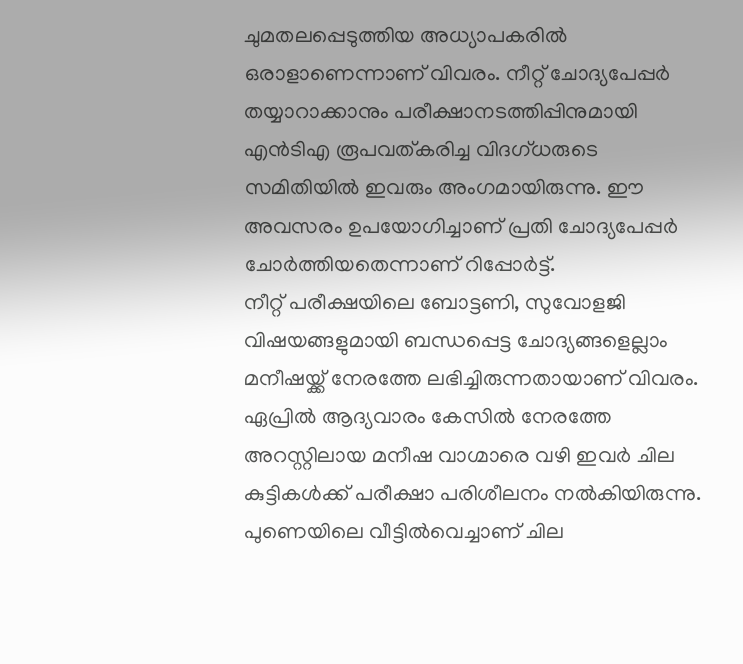ചുമതലപ്പെടുത്തിയ അധ്യാപകരിൽ ഒരാളാണെന്നാണ് വിവരം. നീറ്റ് ചോദ്യപേപ്പർ തയ്യാറാക്കാനും പരീക്ഷാനടത്തിപ്പിനുമായി എൻടിഎ രൂപവത്കരിച്ച വിദഗ്ധരുടെ സമിതിയിൽ ഇവരും അംഗമായിരുന്നു. ഈ അവസരം ഉപയോഗിച്ചാണ് പ്രതി ചോദ്യപേപ്പർ ചോർത്തിയതെന്നാണ് റിപ്പോർട്ട്.
നീറ്റ് പരീക്ഷയിലെ ബോട്ടണി, സുവോളജി വിഷയങ്ങളുമായി ബന്ധപ്പെട്ട ചോദ്യങ്ങളെല്ലാം മനീഷയ്ക്ക് നേരത്തേ ലഭിച്ചിരുന്നതായാണ് വിവരം. ഏപ്രിൽ ആദ്യവാരം കേസിൽ നേരത്തേ അറസ്റ്റിലായ മനീഷ വാഗ്മാരെ വഴി ഇവർ ചില കുട്ടികൾക്ക് പരീക്ഷാ പരിശീലനം നൽകിയിരുന്നു. പുണെയിലെ വീട്ടിൽവെച്ചാണ് ചില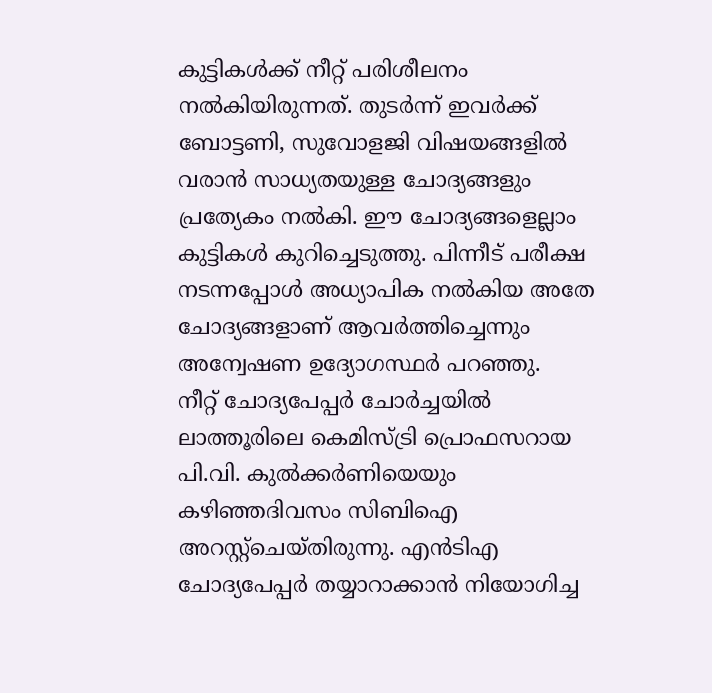കുട്ടികൾക്ക് നീറ്റ് പരിശീലനം നൽകിയിരുന്നത്. തുടർന്ന് ഇവർക്ക് ബോട്ടണി, സുവോളജി വിഷയങ്ങളിൽ വരാൻ സാധ്യതയുള്ള ചോദ്യങ്ങളും പ്രത്യേകം നൽകി. ഈ ചോദ്യങ്ങളെല്ലാം കുട്ടികൾ കുറിച്ചെടുത്തു. പിന്നീട് പരീക്ഷ നടന്നപ്പോൾ അധ്യാപിക നൽകിയ അതേ ചോദ്യങ്ങളാണ് ആവർത്തിച്ചെന്നും അന്വേഷണ ഉദ്യോഗസ്ഥർ പറഞ്ഞു.
നീറ്റ് ചോദ്യപേപ്പർ ചോർച്ചയിൽ ലാത്തൂരിലെ കെമിസ്ട്രി പ്രൊഫസറായ പി.വി. കുൽക്കർണിയെയും കഴിഞ്ഞദിവസം സിബിഐ അറസ്റ്റ്ചെയ്തിരുന്നു. എൻടിഎ ചോദ്യപേപ്പർ തയ്യാറാക്കാൻ നിയോഗിച്ച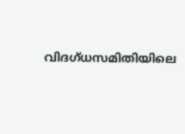വിദഗ്ധസമിതിയിലെ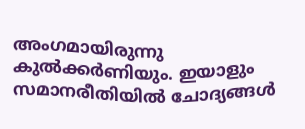അംഗമായിരുന്നു കുൽക്കർണിയും. ഇയാളും സമാനരീതിയിൽ ചോദ്യങ്ങൾ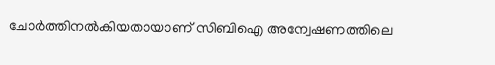ചോർത്തിനൽകിയതായാണ് സിബിഐ അന്വേഷണത്തിലെ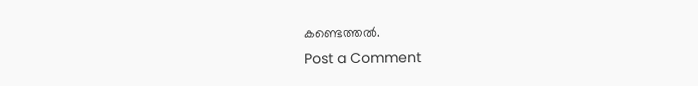കണ്ടെത്തൽ.
Post a Comment